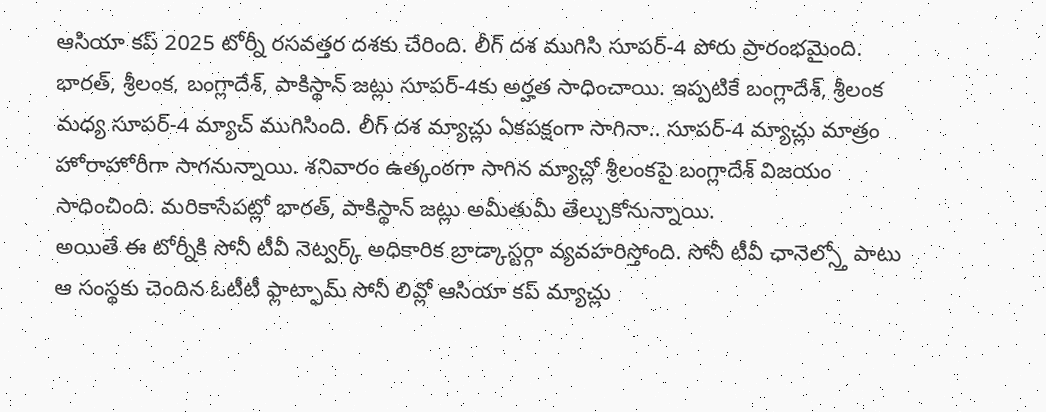ఆసియా కప్ 2025 టోర్నీ రసవత్తర దశకు చేరింది. లీగ్ దశ ముగిసి సూపర్-4 పోరు ప్రారంభమైంది. భారత్, శ్రీలంక, బంగ్లాదేశ్, పాకిస్థాన్ జట్లు సూపర్-4కు అర్హత సాధించాయి. ఇప్పటికే బంగ్లాదేశ్, శ్రీలంక మధ్య సూపర్-4 మ్యాచ్ ముగిసింది. లీగ్ దశ మ్యాచ్లు ఏకపక్షంగా సాగినా.. సూపర్-4 మ్యాచ్లు మాత్రం హోరాహోరీగా సాగనున్నాయి. శనివారం ఉత్కంఠగా సాగిన మ్యాచ్లో శ్రీలంకపై బంగ్లాదేశ్ విజయం సాధించింది. మరికాసేపట్లో భారత్, పాకిస్థాన్ జట్లు అమీతుమీ తేల్చుకోనున్నాయి.
అయితే ఈ టోర్నీకి సోనీ టీవీ నెట్వర్క్ అధికారిక బ్రాడ్కాస్టర్గా వ్యవహరిస్తోంది. సోనీ టీవీ ఛానెల్స్తో పాటు ఆ సంస్థకు చెందిన ఓటీటీ ఫ్లాట్ఫామ్ సోనీ లివ్లో ఆసియా కప్ మ్యాచ్లు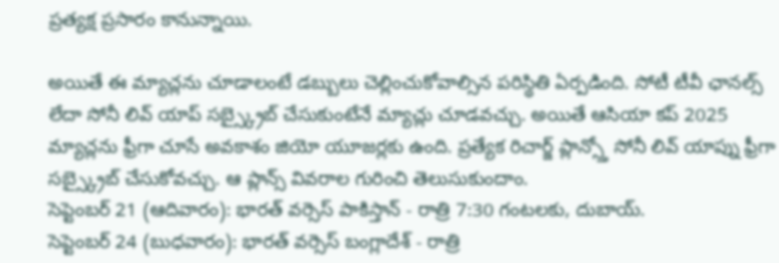ప్రత్యక్ష ప్రసారం కానున్నాయి.

అయితే ఈ మ్యాచ్లను చూడాలంటే డబ్బులు చెల్లించుకోవాల్సిన పరిస్థితి ఏర్పడింది. సోటీ టీవీ ఛానల్స్ లేదా సోనీ లివ్ యాప్ సబ్స్క్రైబ్ చేసుకుంటేనే మ్యాచ్లు చూడవచ్చు. అయితే ఆసియా కప్ 2025 మ్యాచ్లను ఫ్రీగా చూసే అవకాశం జియో యూజర్లకు ఉంది. ప్రత్యేక రిచార్జ్ ప్లాన్స్తో సోనీ లివ్ యాప్ను ఫ్రీగా సబ్స్క్రైబ్ చేసుకోవచ్చు. ఆ ప్లాన్స్ వివరాల గురించి తెలుసుకుందాం.
సెప్టెంబర్ 21 (ఆదివారం): భారత్ వర్సెస్ పాకిస్తాన్ - రాత్రి 7:30 గంటలకు, దుబాయ్.
సెప్టెంబర్ 24 (బుధవారం): భారత్ వర్సెస్ బంగ్లాదేశ్ - రాత్రి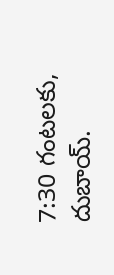7:30 గంటలకు, దుబాయ్.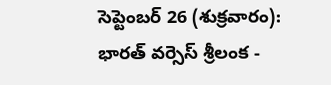సెప్టెంబర్ 26 (శుక్రవారం): భారత్ వర్సెస్ శ్రీలంక -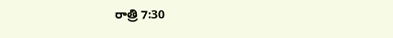రాత్రి 7:30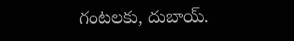గంటలకు, దుబాయ్.